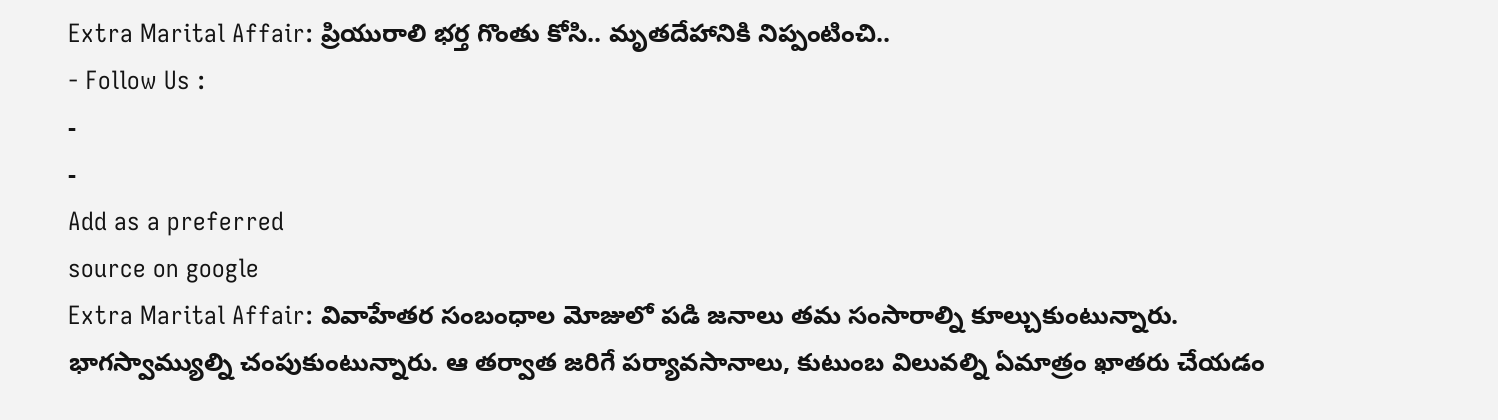Extra Marital Affair: ప్రియురాలి భర్త గొంతు కోసి.. మృతదేహానికి నిప్పంటించి..
- Follow Us :
-
-
Add as a preferred
source on google
Extra Marital Affair: వివాహేతర సంబంధాల మోజులో పడి జనాలు తమ సంసారాల్ని కూల్చుకుంటున్నారు. భాగస్వామ్యుల్ని చంపుకుంటున్నారు. ఆ తర్వాత జరిగే పర్యావసానాలు, కుటుంబ విలువల్ని ఏమాత్రం ఖాతరు చేయడం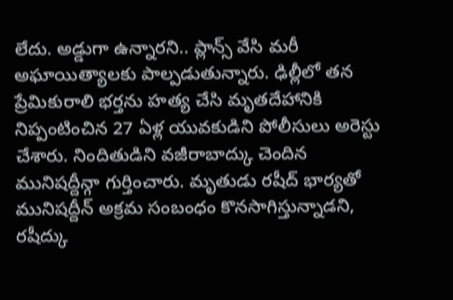లేదు. అడ్డుగా ఉన్నారని.. ప్లాన్స్ వేసి మరీ అఘాయిత్యాలకు పాల్పడుతున్నారు. ఢిల్లీలో తన ప్రేమికురాలి భర్తను హత్య చేసి మృతదేహానికి నిప్పంటించిన 27 ఏళ్ల యువకుడిని పోలీసులు అరెస్టు చేశారు. నిందితుడిని వజీరాబాద్కు చెందిన మునిషద్దీన్గా గుర్తించారు. మృతుడు రషీద్ భార్యతో మునిషద్దీన్ అక్రమ సంబంధం కొనసాగిస్తున్నాడని, రషీద్కు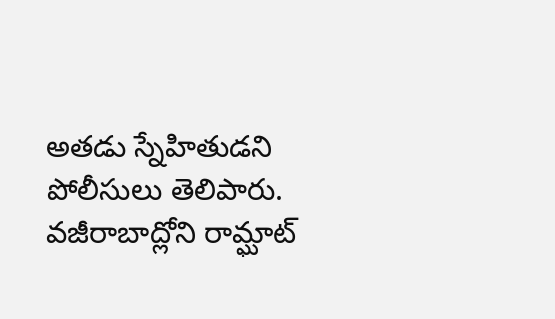అతడు స్నేహితుడని పోలీసులు తెలిపారు.
వజీరాబాద్లోని రామ్ఘాట్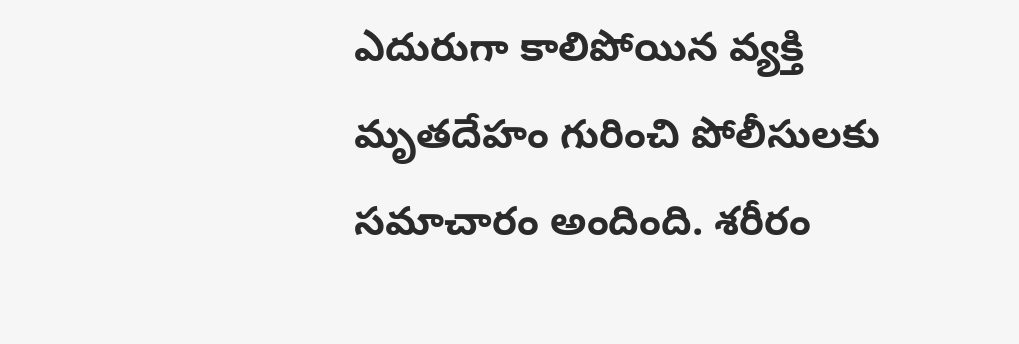ఎదురుగా కాలిపోయిన వ్యక్తి మృతదేహం గురించి పోలీసులకు సమాచారం అందింది. శరీరం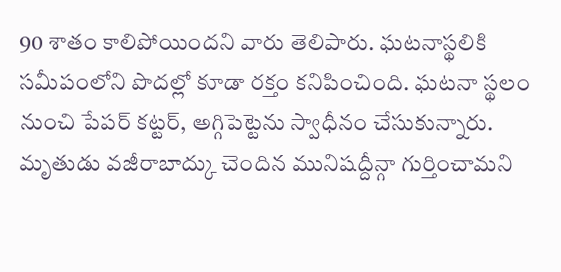90 శాతం కాలిపోయిందని వారు తెలిపారు. ఘటనాస్థలికి సమీపంలోని పొదల్లో కూడా రక్తం కనిపించింది. ఘటనా స్థలం నుంచి పేపర్ కట్టర్, అగ్గిపెట్టెను స్వాధీనం చేసుకున్నారు. మృతుడు వజీరాబాద్కు చెందిన మునిషద్దీన్గా గుర్తించామని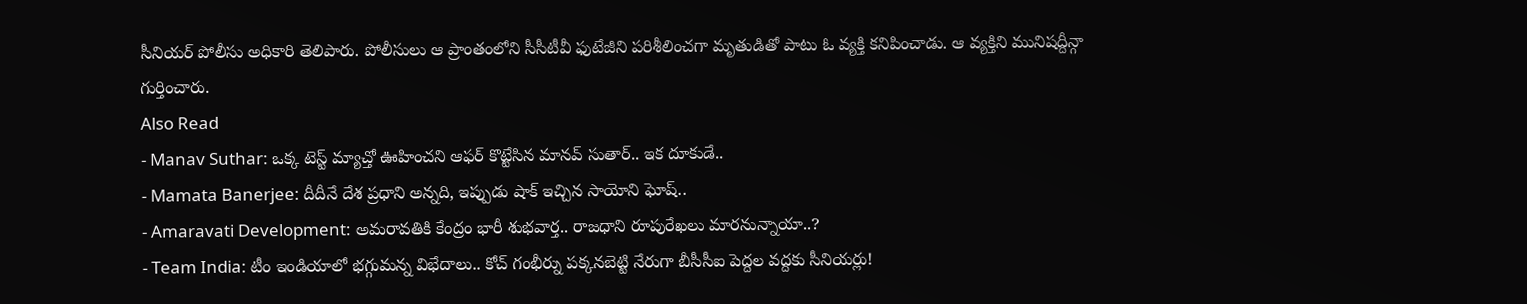సీనియర్ పోలీసు అధికారి తెలిపారు. పోలీసులు ఆ ప్రాంతంలోని సీసీటీవీ ఫుటేజీని పరిశీలించగా మృతుడితో పాటు ఓ వ్యక్తి కనిపించాడు. ఆ వ్యక్తిని మునిషద్దీన్గా గుర్తించారు.
Also Read
- Manav Suthar: ఒక్క టెస్ట్ మ్యాచ్తో ఊహించని ఆఫర్ కొట్టేసిన మానవ్ సుతార్.. ఇక దూకుడే..
- Mamata Banerjee: దీదీనే దేశ ప్రధాని అన్నది, ఇప్పుడు షాక్ ఇచ్చిన సాయోని ఘోష్..
- Amaravati Development: అమరావతికి కేంద్రం భారీ శుభవార్త.. రాజధాని రూపురేఖలు మారనున్నాయా..?
- Team India: టీం ఇండియాలో భగ్గుమన్న విభేదాలు.. కోచ్ గంభీర్ను పక్కనబెట్టి నేరుగా బీసీసీఐ పెద్దల వద్దకు సీనియర్లు!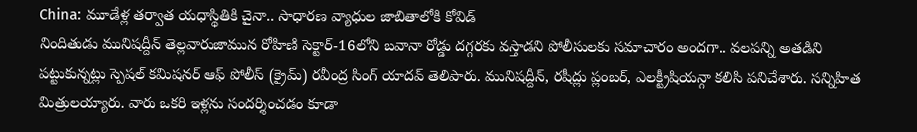China: మూడేళ్ల తర్వాత యధాస్థితికి చైనా.. సాధారణ వ్యాధుల జాబితాలోకి కోవిడ్
నిందితుడు మునిషద్దీన్ తెల్లవారుజామున రోహిణి సెక్టార్-16లోని బవానా రోడ్డు దగ్గరకు వస్తాడని పోలీసులకు సమాచారం అందగా.. వలపన్ని అతడిని పట్టుకున్నట్లు స్పెషల్ కమిషనర్ ఆఫ్ పోలీస్ (క్రైమ్) రవీంద్ర సింగ్ యాదవ్ తెలిపారు. మునిషద్దీన్, రషీద్లు ప్లంబర్, ఎలక్ట్రీషియన్గా కలిసి పనిచేశారు. సన్నిహిత మిత్రులయ్యారు. వారు ఒకరి ఇళ్లను సందర్శించడం కూడా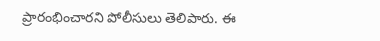ప్రారంభించారని పోలీసులు తెలిపారు. ఈ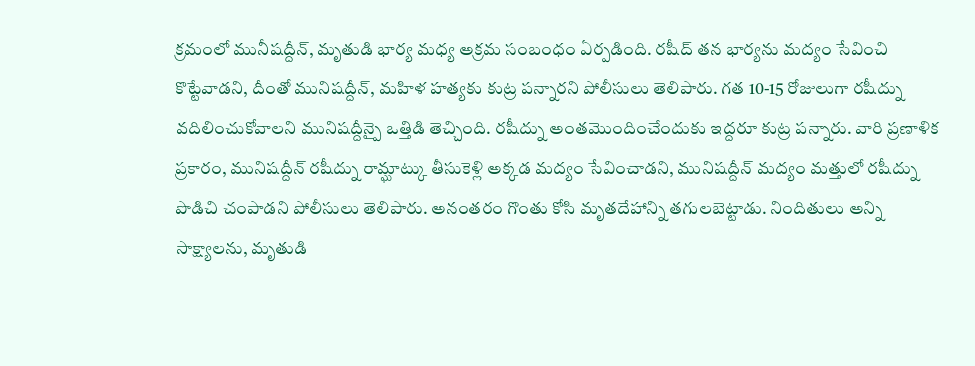క్రమంలో మునీషద్దీన్, మృతుడి భార్య మధ్య అక్రమ సంబంధం ఏర్పడింది. రషీద్ తన భార్యను మద్యం సేవించి కొట్టేవాడని, దీంతో మునిషద్దీన్, మహిళ హత్యకు కుట్ర పన్నారని పోలీసులు తెలిపారు. గత 10-15 రోజులుగా రషీద్ను వదిలించుకోవాలని మునిషద్దీన్పై ఒత్తిడి తెచ్చింది. రషీద్ను అంతమొందించేందుకు ఇద్దరూ కుట్ర పన్నారు. వారి ప్రణాళిక ప్రకారం, మునిషద్దీన్ రషీద్ను రామ్ఘాట్కు తీసుకెళ్లి అక్కడ మద్యం సేవించాడని, మునిషద్దీన్ మద్యం మత్తులో రషీద్ను పొడిచి చంపాడని పోలీసులు తెలిపారు. అనంతరం గొంతు కోసి మృతదేహాన్ని తగులబెట్టాడు. నిందితులు అన్ని సాక్ష్యాలను, మృతుడి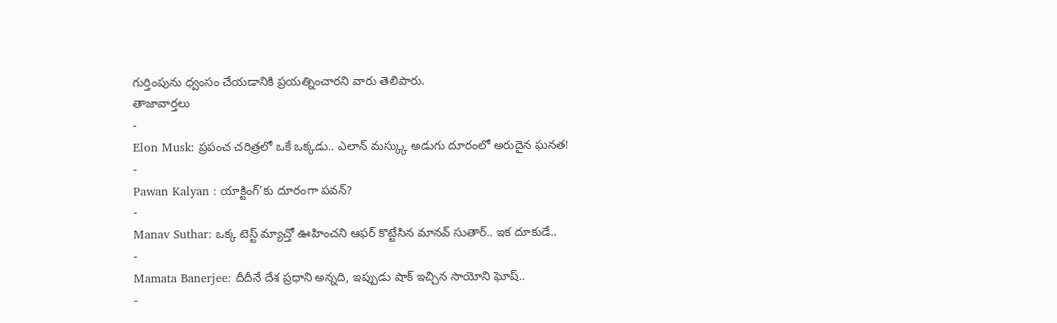గుర్తింపును ధ్వంసం చేయడానికి ప్రయత్నించారని వారు తెలిపారు.
తాజావార్తలు
-
Elon Musk: ప్రపంచ చరిత్రలో ఒకే ఒక్కడు.. ఎలాన్ మస్క్కు అడుగు దూరంలో అరుదైన ఘనత!
-
Pawan Kalyan : యాక్టింగ్’కు దూరంగా పవన్?
-
Manav Suthar: ఒక్క టెస్ట్ మ్యాచ్తో ఊహించని ఆఫర్ కొట్టేసిన మానవ్ సుతార్.. ఇక దూకుడే..
-
Mamata Banerjee: దీదీనే దేశ ప్రధాని అన్నది, ఇప్పుడు షాక్ ఇచ్చిన సాయోని ఘోష్..
-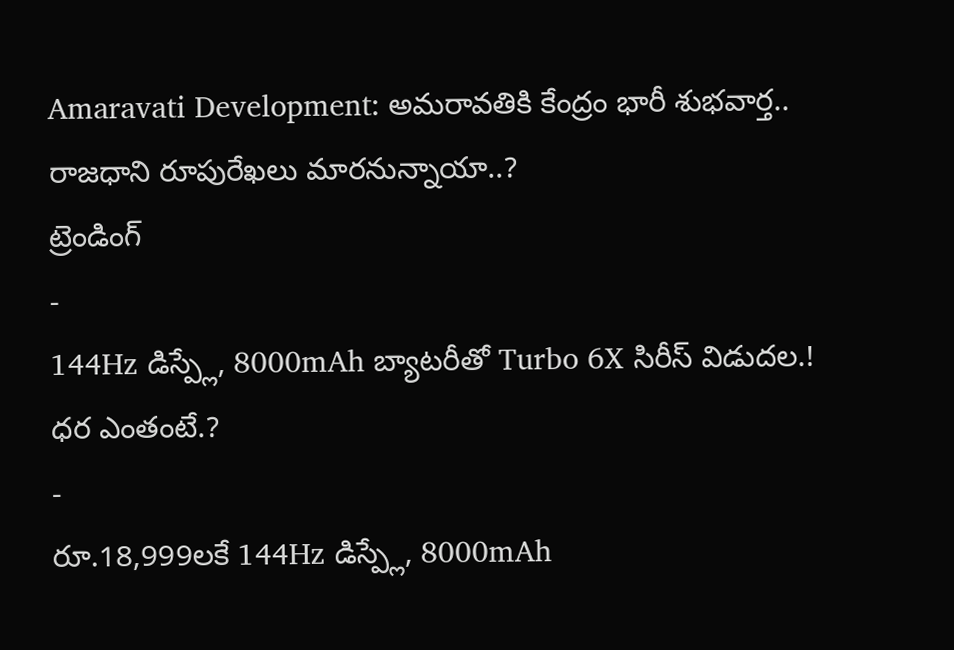Amaravati Development: అమరావతికి కేంద్రం భారీ శుభవార్త.. రాజధాని రూపురేఖలు మారనున్నాయా..?
ట్రెండింగ్
-
144Hz డిస్ప్లే, 8000mAh బ్యాటరీతో Turbo 6X సిరీస్ విడుదల.! ధర ఎంతంటే.?
-
రూ.18,999లకే 144Hz డిస్ప్లే, 8000mAh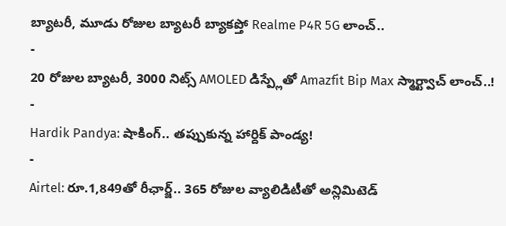బ్యాటరీ, మూడు రోజుల బ్యాటరీ బ్యాకప్తో Realme P4R 5G లాంచ్..
-
20 రోజుల బ్యాటరీ, 3000 నిట్స్ AMOLED డిస్ప్లేతో Amazfit Bip Max స్మార్ట్వాచ్ లాంచ్..!
-
Hardik Pandya: షాకింగ్.. తప్పుకున్న హార్దిక్ పాండ్య!
-
Airtel: రూ.1,849తో రీఛార్జ్.. 365 రోజుల వ్యాలిడిటీతో అన్లిమిటెడ్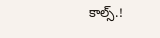కాల్స్.!